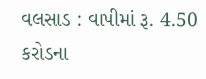વલસાડ : વાપીમાં રૂ. 4.50 કરોડના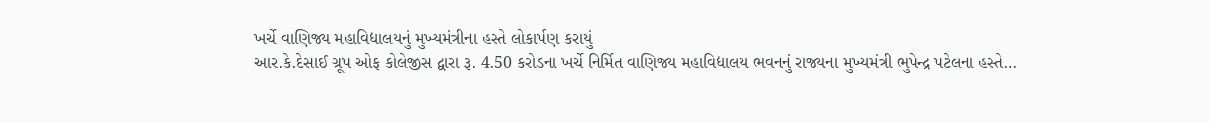ખર્ચે વાણિજ્ય મહાવિદ્યાલયનું મુખ્યમંત્રીના હસ્તે લોકાર્પણ કરાયું
આર.કે.દેસાઈ ગ્રૂપ ઓફ કોલેજીસ દ્વારા રૂ. 4.50 કરોડના ખર્ચે નિર્મિત વાણિજ્ય મહાવિદ્યાલય ભવનનું રાજ્યના મુખ્યમંત્રી ભુપેન્દ્ર પટેલના હસ્તે…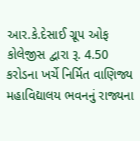આર.કે.દેસાઈ ગ્રૂપ ઓફ કોલેજીસ દ્વારા રૂ. 4.50 કરોડના ખર્ચે નિર્મિત વાણિજ્ય મહાવિદ્યાલય ભવનનું રાજ્યના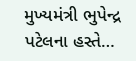મુખ્યમંત્રી ભુપેન્દ્ર પટેલના હસ્તે…